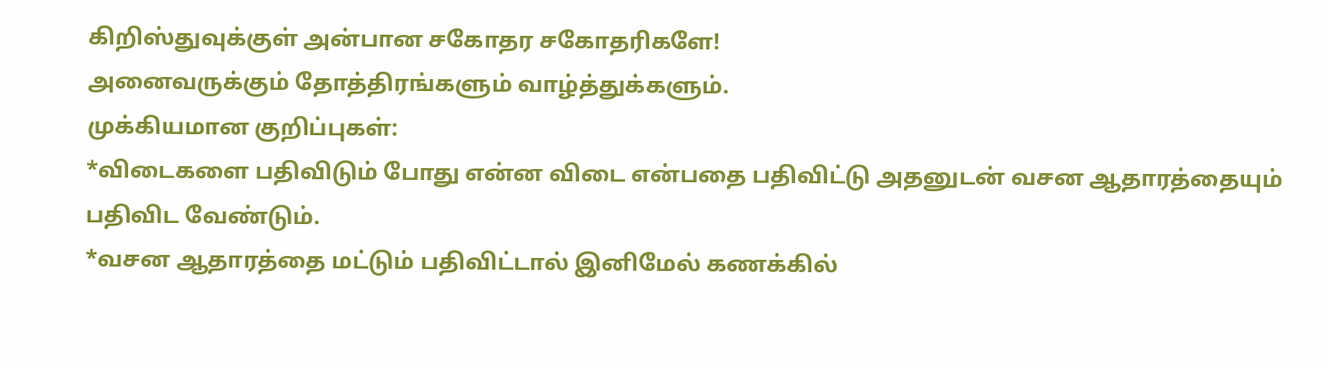கிறிஸ்துவுக்குள் அன்பான சகோதர சகோதரிகளே!
அனைவருக்கும் தோத்திரங்களும் வாழ்த்துக்களும்.
முக்கியமான குறிப்புகள்:
*விடைகளை பதிவிடும் போது என்ன விடை என்பதை பதிவிட்டு அதனுடன் வசன ஆதாரத்தையும் பதிவிட வேண்டும்.
*வசன ஆதாரத்தை மட்டும் பதிவிட்டால் இனிமேல் கணக்கில்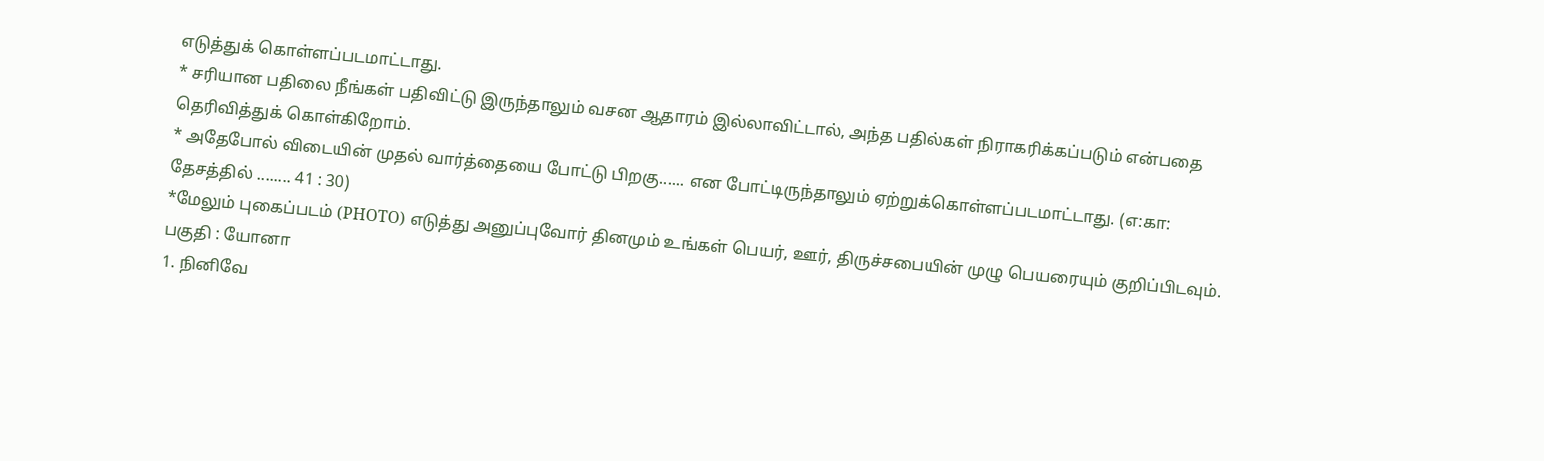எடுத்துக் கொள்ளப்படமாட்டாது.
* சரியான பதிலை நீங்கள் பதிவிட்டு இருந்தாலும் வசன ஆதாரம் இல்லாவிட்டால், அந்த பதில்கள் நிராகரிக்கப்படும் என்பதை தெரிவித்துக் கொள்கிறோம்.
* அதேபோல் விடையின் முதல் வார்த்தையை போட்டு பிறகு...... என போட்டிருந்தாலும் ஏற்றுக்கொள்ளப்படமாட்டாது. (எ:கா: தேசத்தில் ........ 41 : 30)
*மேலும் புகைப்படம் (PHOTO) எடுத்து அனுப்புவோர் தினமும் உங்கள் பெயர், ஊர், திருச்சபையின் முழு பெயரையும் குறிப்பிடவும்.
பகுதி : யோனா
1. நினிவே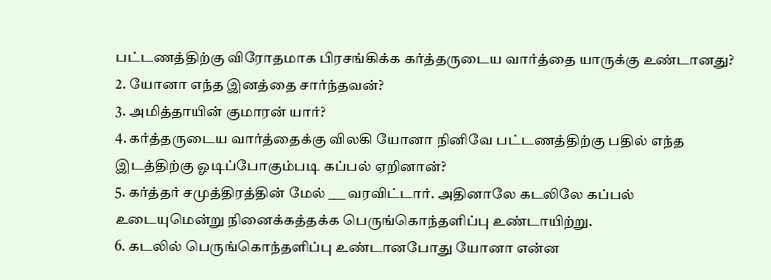பட்டணத்திற்கு விரோதமாக பிரசங்கிக்க கர்த்தருடைய வார்த்தை யாருக்கு உண்டானது?
2. யோனா எந்த இனத்தை சார்ந்தவன்?
3. அமித்தாயின் குமாரன் யார்?
4. கர்த்தருடைய வார்த்தைக்கு விலகி யோனா நினிவே பட்டணத்திற்கு பதில் எந்த இடத்திற்கு ஓடிப்போகும்படி கப்பல் ஏறினான்?
5. கர்த்தர் சமுத்திரத்தின் மேல் ___ வரவிட்டார். அதினாலே கடலிலே கப்பல் உடையுமென்று நினைக்கத்தக்க பெருங்கொந்தளிப்பு உண்டாயிற்று.
6. கடலில் பெருங்கொந்தளிப்பு உண்டானபோது யோனா என்ன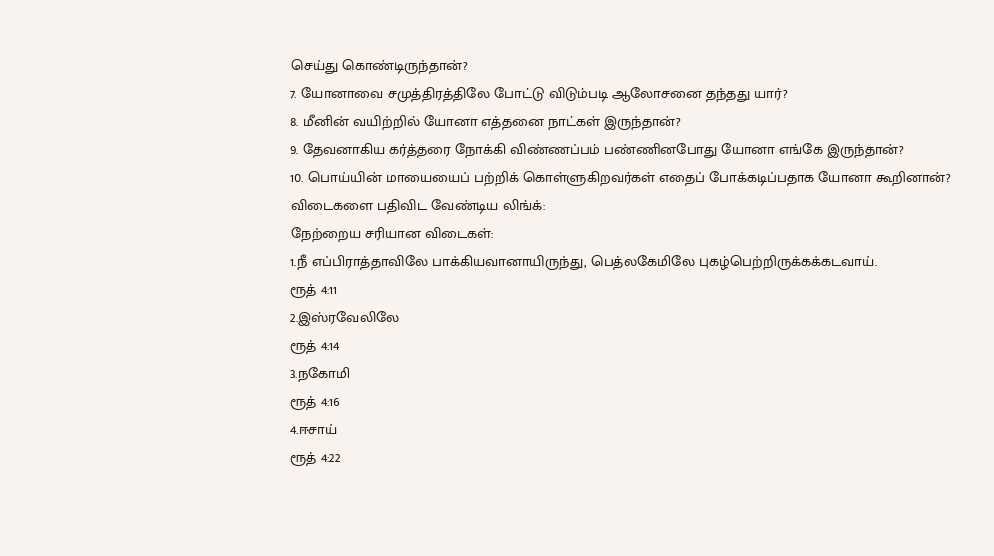செய்து கொண்டிருந்தான்?
7. யோனாவை சமுத்திரத்திலே போட்டு விடும்படி ஆலோசனை தந்தது யார்?
8. மீனின் வயிற்றில் யோனா எத்தனை நாட்கள் இருந்தான்?
9. தேவனாகிய கர்த்தரை நோக்கி விண்ணப்பம் பண்ணினபோது யோனா எங்கே இருந்தான்?
10. பொய்யின் மாயையைப் பற்றிக் கொள்ளுகிறவர்கள் எதைப் போக்கடிப்பதாக யோனா கூறினான்?
விடைகளை பதிவிட வேண்டிய லிங்க்:
நேற்றைய சரியான விடைகள்:
1.நீ எப்பிராத்தாவிலே பாக்கியவானாயிருந்து, பெத்லகேமிலே புகழ்பெற்றிருக்கக்கடவாய்.
ரூத் 4:11
2.இஸ்ரவேலிலே
ரூத் 4:14
3.நகோமி
ரூத் 4:16
4.ஈசாய்
ரூத் 4:22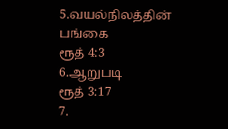5.வயல்நிலத்தின் பங்கை
ரூத் 4:3
6.ஆறுபடி
ரூத் 3:17
7.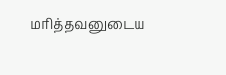மரித்தவனுடைய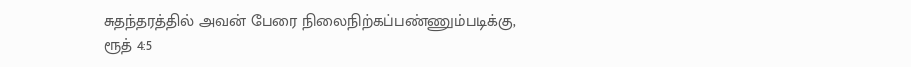சுதந்தரத்தில் அவன் பேரை நிலைநிற்கப்பண்ணும்படிக்கு,
ரூத் 4:5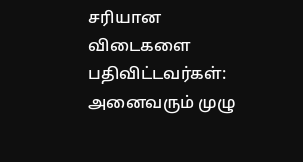சரியான விடைகளை பதிவிட்டவர்கள்:
அனைவரும் முழு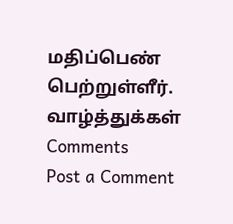மதிப்பெண் பெற்றுள்ளீர். வாழ்த்துக்கள்
Comments
Post a Comment